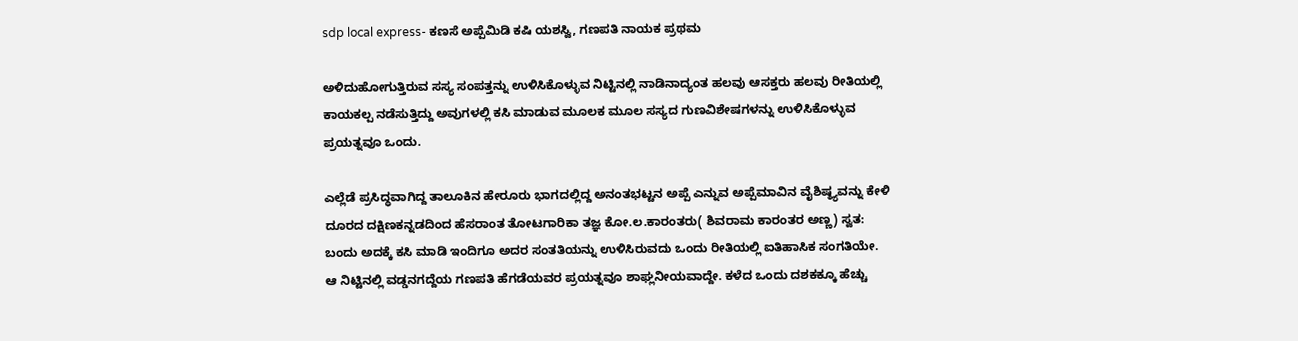sdp local express- ಕಣಸೆ ಅಪ್ಪೆಮಿಡಿ ಕಷಿ ಯಶಸ್ವಿ, ಗಣಪತಿ ನಾಯಕ ಪ್ರಥಮ

ಅಳಿದುಹೋಗುತ್ತಿರುವ ಸಸ್ಯ ಸಂಪತ್ತನ್ನು ಉಳಿಸಿಕೊಳ್ಳುವ ನಿಟ್ಟಿನಲ್ಲಿ ನಾಡಿನಾದ್ಯಂತ ಹಲವು ಆಸಕ್ತರು ಹಲವು ರೀತಿಯಲ್ಲಿ ಕಾಯಕಲ್ಪ ನಡೆಸುತ್ತಿದ್ದು ಅವುಗಳಲ್ಲಿ ಕಸಿ ಮಾಡುವ ಮೂಲಕ ಮೂಲ ಸಸ್ಯದ ಗುಣವಿಶೇಷಗಳನ್ನು ಉಳಿಸಿಕೊಳ್ಳುವ ಪ್ರಯತ್ನವೂ ಒಂದು.

ಎಲ್ಲೆಡೆ ಪ್ರಸಿದ್ಧವಾಗಿದ್ದ ತಾಲೂಕಿನ ಹೇರೂರು ಭಾಗದಲ್ಲಿದ್ದ ಅನಂತಭಟ್ಟನ ಅಪ್ಪೆ ಎನ್ನುವ ಅಪ್ಪೆಮಾವಿನ ವೈಶಿಷ್ಠ್ಯವನ್ನು ಕೇಳಿ ದೂರದ ದಕ್ಷಿಣಕನ್ನಡದಿಂದ ಹೆಸರಾಂತ ತೋಟಗಾರಿಕಾ ತಜ್ಞ ಕೋ.ಲ.ಕಾರಂತರು( ಶಿವರಾಮ ಕಾರಂತರ ಅಣ್ಣ) ಸ್ವತ: ಬಂದು ಅದಕ್ಕೆ ಕಸಿ ಮಾಡಿ ಇಂದಿಗೂ ಅದರ ಸಂತತಿಯನ್ನು ಉಳಿಸಿರುವದು ಒಂದು ರೀತಿಯಲ್ಲಿ ಐತಿಹಾಸಿಕ ಸಂಗತಿಯೇ.
ಆ ನಿಟ್ಟಿನಲ್ಲಿ ವಡ್ಡನಗದ್ದೆಯ ಗಣಪತಿ ಹೆಗಡೆಯವರ ಪ್ರಯತ್ನವೂ ಶಾಘ್ಲನೀಯವಾದ್ದೇ. ಕಳೆದ ಒಂದು ದಶಕಕ್ಕೂ ಹೆಚ್ಚು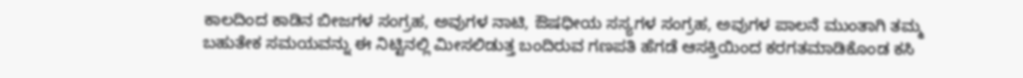ಕಾಲದಿಂದ ಕಾಡಿನ ಬೀಜಗಳ ಸಂಗ್ರಹ, ಅವುಗಳ ನಾಟಿ, ಔಷಧೀಯ ಸಸ್ಯಗಳ ಸಂಗ್ರಹ, ಅವುಗಳ ಪಾಲನೆ ಮುಂತಾಗಿ ತಮ್ಮ ಬಹುತೇಕ ಸಮಯವನ್ನು ಈ ನಿಟ್ಟಿನಲ್ಲಿ ಮೀಸಲಿಡುತ್ತ ಬಂದಿರುವ ಗಣಪತಿ ಹೆಗಡೆ ಆಸಕ್ತಿಯಿಂದ ಕರಗತಮಾಡಿಕೊಂಡ ಕಸಿ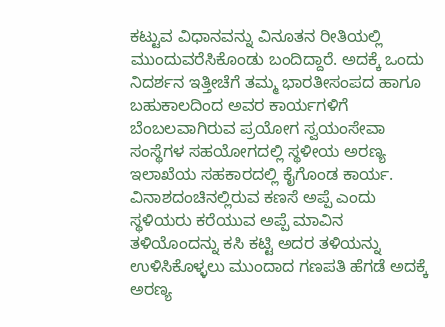ಕಟ್ಟುವ ವಿಧಾನವನ್ನು ವಿನೂತನ ರೀತಿಯಲ್ಲಿ ಮುಂದುವರೆಸಿಕೊಂಡು ಬಂದಿದ್ದಾರೆ. ಅದಕ್ಕೆ ಒಂದು ನಿದರ್ಶನ ಇತ್ತೀಚೆಗೆ ತಮ್ಮ ಭಾರತೀಸಂಪದ ಹಾಗೂ ಬಹುಕಾಲದಿಂದ ಅವರ ಕಾರ್ಯಗಳಿಗೆ ಬೆಂಬಲವಾಗಿರುವ ಪ್ರಯೋಗ ಸ್ವಯಂಸೇವಾ ಸಂಸ್ಥೆಗಳ ಸಹಯೋಗದಲ್ಲಿ ಸ್ಥಳೀಯ ಅರಣ್ಯ ಇಲಾಖೆಯ ಸಹಕಾರದಲ್ಲಿ ಕೈಗೊಂಡ ಕಾರ್ಯ. ವಿನಾಶದಂಚಿನಲ್ಲಿರುವ ಕಣಸೆ ಅಪ್ಪೆ ಎಂದು ಸ್ಥಳಿಯರು ಕರೆಯುವ ಅಪ್ಪೆ ಮಾವಿನ ತಳಿಯೊಂದನ್ನು ಕಸಿ ಕಟ್ಟಿ ಅದರ ತಳಿಯನ್ನು ಉಳಿಸಿಕೊಳ್ಳಲು ಮುಂದಾದ ಗಣಪತಿ ಹೆಗಡೆ ಅದಕ್ಕೆ ಅರಣ್ಯ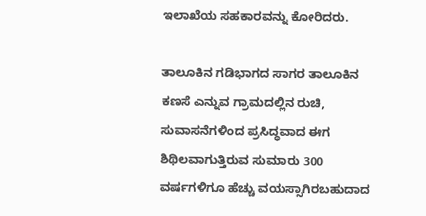ಇಲಾಖೆಯ ಸಹಕಾರವನ್ನು ಕೋರಿದರು.

ತಾಲೂಕಿನ ಗಡಿಭಾಗದ ಸಾಗರ ತಾಲೂಕಿನ ಕಣಸೆ ಎನ್ನುವ ಗ್ರಾಮದಲ್ಲಿನ ರುಚಿ, ಸುವಾಸನೆಗಳಿಂದ ಪ್ರಸಿದ್ಧವಾದ ಈಗ ಶಿಥಿಲವಾಗುತ್ತಿರುವ ಸುಮಾರು 300 ವರ್ಷಗಳಿಗೂ ಹೆಚ್ಚು ವಯಸ್ಸಾಗಿರಬಹುದಾದ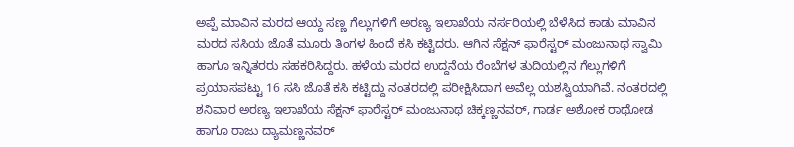ಅಪ್ಪೆ ಮಾವಿನ ಮರದ ಆಯ್ದ ಸಣ್ಣ ಗೆಲ್ಲುಗಳಿಗೆ ಅರಣ್ಯ ಇಲಾಖೆಯ ನರ್ಸರಿಯಲ್ಲಿ ಬೆಳೆಸಿದ ಕಾಡು ಮಾವಿನ ಮರದ ಸಸಿಯ ಜೊತೆ ಮೂರು ತಿಂಗಳ ಹಿಂದೆ ಕಸಿ ಕಟ್ಟಿದರು. ಆಗಿನ ಸೆಕ್ಷನ್ ಫಾರೆಸ್ಟರ್ ಮಂಜುನಾಥ ಸ್ವಾಮಿ ಹಾಗೂ ಇನ್ನಿತರರು ಸಹಕರಿಸಿದ್ದರು. ಹಳೆಯ ಮರದ ಉದ್ದನೆಯ ರೆಂಬೆಗಳ ತುದಿಯಲ್ಲಿನ ಗೆಲ್ಲುಗಳಿಗೆ ಪ್ರಯಾಸಪಟ್ಟು 16 ಸಸಿ ಜೊತೆ ಕಸಿ ಕಟ್ಟಿದ್ದು ನಂತರದಲ್ಲಿ ಪರೀಕ್ಷಿಸಿದಾಗ ಅವೆಲ್ಲ ಯಶಸ್ವಿಯಾಗಿವೆ. ನಂತರದಲ್ಲಿ ಶನಿವಾರ ಅರಣ್ಯ ಇಲಾಖೆಯ ಸೆಕ್ಷನ್ ಫಾರೆಸ್ಟರ್ ಮಂಜುನಾಥ ಚಿಕ್ಕಣ್ಣನವರ್, ಗಾರ್ಡ ಅಶೋಕ ರಾಥೋಡ ಹಾಗೂ ರಾಜು ದ್ಯಾಮಣ್ಣನವರ್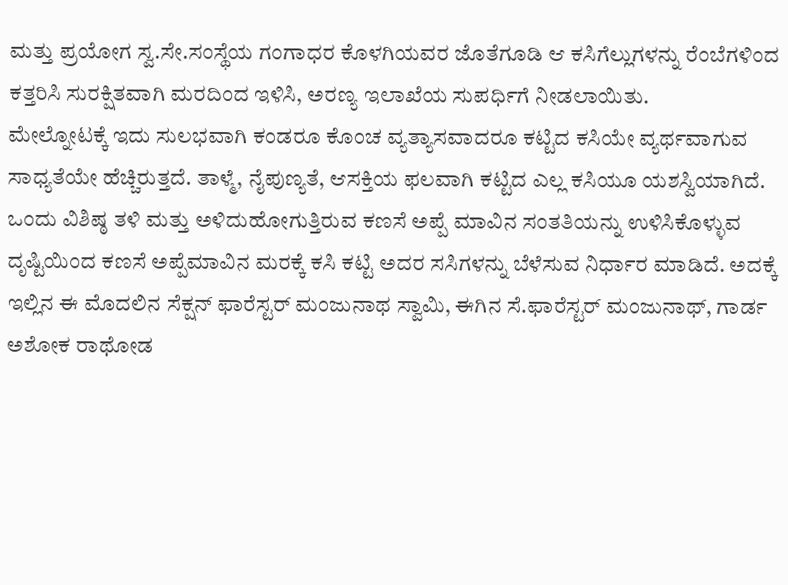ಮತ್ತು ಪ್ರಯೋಗ ಸ್ವ.ಸೇ.ಸಂಸ್ಥೆಯ ಗಂಗಾಧರ ಕೊಳಗಿಯವರ ಜೊತೆಗೂಡಿ ಆ ಕಸಿಗೆಲ್ಲುಗಳನ್ನು ರೆಂಬೆಗಳಿಂದ ಕತ್ತರಿಸಿ ಸುರಕ್ಷಿತವಾಗಿ ಮರದಿಂದ ಇಳಿಸಿ, ಅರಣ್ಯ ಇಲಾಖೆಯ ಸುಪರ್ಧಿಗೆ ನೀಡಲಾಯಿತು.
ಮೇಲ್ನೋಟಕ್ಕೆ ಇದು ಸುಲಭವಾಗಿ ಕಂಡರೂ ಕೊಂಚ ವ್ಯತ್ಯಾಸವಾದರೂ ಕಟ್ಟಿದ ಕಸಿಯೇ ವ್ಯರ್ಥವಾಗುವ ಸಾಧ್ಯತೆಯೇ ಹೆಚ್ಚಿರುತ್ತದೆ. ತಾಳ್ಮೆ, ನೈಪುಣ್ಯತೆ, ಆಸಕ್ತಿಯ ಫಲವಾಗಿ ಕಟ್ಟಿದ ಎಲ್ಲ ಕಸಿಯೂ ಯಶಸ್ವಿಯಾಗಿದೆ.
ಒಂದು ವಿಶಿಷ್ಠ ತಳಿ ಮತ್ತು ಅಳಿದುಹೋಗುತ್ತಿರುವ ಕಣಸೆ ಅಪ್ಪೆ ಮಾವಿನ ಸಂತತಿಯನ್ನು ಉಳಿಸಿಕೊಳ್ಳುವ ದೃಷ್ಟಿಯಿಂದ ಕಣಸೆ ಅಪ್ಪೆಮಾವಿನ ಮರಕ್ಕೆ ಕಸಿ ಕಟ್ಟಿ ಅದರ ಸಸಿಗಳನ್ನು ಬೆಳೆಸುವ ನಿರ್ಧಾರ ಮಾಡಿದೆ. ಅದಕ್ಕೆ ಇಲ್ಲಿನ ಈ ಮೊದಲಿನ ಸೆಕ್ಷನ್ ಫಾರೆಸ್ಟರ್ ಮಂಜುನಾಥ ಸ್ವಾಮಿ, ಈಗಿನ ಸೆ.ಫಾರೆಸ್ಟರ್ ಮಂಜುನಾಥ್, ಗಾರ್ಡ ಅಶೋಕ ರಾಥೋಡ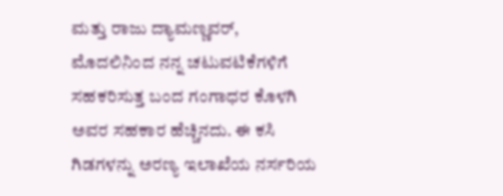ಮತ್ತು ರಾಜು ದ್ಯಾಮಣ್ಣವರ್, ಮೊದಲಿನಿಂದ ನನ್ನ ಚಟುವಟಿಕೆಗಳಿಗೆ ಸಹಕರಿಸುತ್ತ ಬಂದ ಗಂಗಾಧರ ಕೊಳಗಿ ಅವರ ಸಹಕಾರ ಹೆಚ್ಚಿನದು. ಈ ಕಸಿ ಗಿಡಗಳನ್ನು ಅರಣ್ಯ ಇಲಾಖೆಯ ನರ್ಸರಿಯ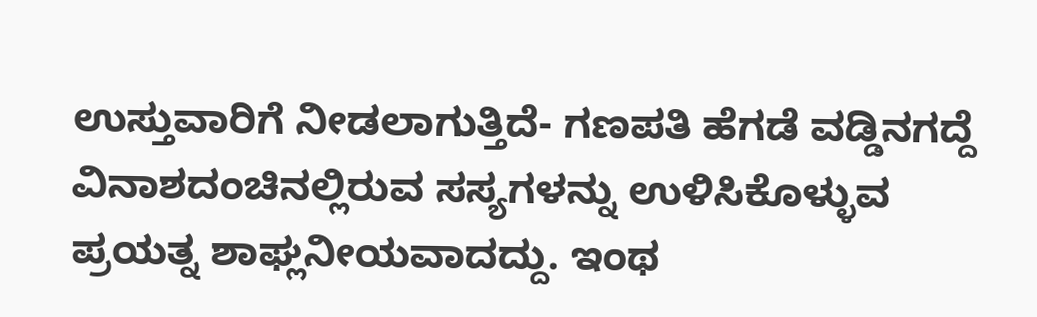ಉಸ್ತುವಾರಿಗೆ ನೀಡಲಾಗುತ್ತಿದೆ- ಗಣಪತಿ ಹೆಗಡೆ ವಡ್ಡಿನಗದ್ದೆ
ವಿನಾಶದಂಚಿನಲ್ಲಿರುವ ಸಸ್ಯಗಳನ್ನು ಉಳಿಸಿಕೊಳ್ಳುವ ಪ್ರಯತ್ನ ಶಾಘ್ಲನೀಯವಾದದ್ದು. ಇಂಥ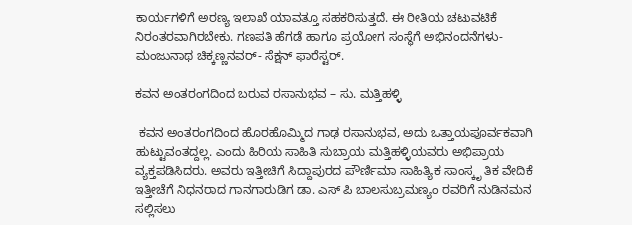ಕಾರ್ಯಗಳಿಗೆ ಅರಣ್ಯ ಇಲಾಖೆ ಯಾವತ್ತೂ ಸಹಕರಿಸುತ್ತದೆ. ಈ ರೀತಿಯ ಚಟುವಟಿಕೆ ನಿರಂತರವಾಗಿರಬೇಕು. ಗಣಪತಿ ಹೆಗಡೆ ಹಾಗೂ ಪ್ರಯೋಗ ಸಂಸ್ಥೆಗೆ ಅಭಿನಂದನೆಗಳು- ಮಂಜುನಾಥ ಚಿಕ್ಕಣ್ಣನವರ್- ಸೆಕ್ಷನ್ ಫಾರೆಸ್ಟರ್.

ಕವನ ಅಂತರಂಗದಿಂದ ಬರುವ ರಸಾನುಭವ – ಸು. ಮತ್ತಿಹಳ್ಳಿ

 ಕವನ ಅಂತರಂಗದಿಂದ ಹೊರಹೊಮ್ಮಿದ ಗಾಢ ರಸಾನುಭವ, ಅದು ಒತ್ತಾಯಪೂರ್ವಕವಾಗಿ ಹುಟ್ಟುವಂತದ್ದಲ್ಲ. ಎಂದು ಹಿರಿಯ ಸಾಹಿತಿ ಸುಬ್ರಾಯ ಮತ್ತಿಹಳ್ಳಿಯವರು ಅಭಿಪ್ರಾಯ ವ್ಯಕ್ತಪಡಿಸಿದರು. ಅವರು ಇತ್ತೀಚಿಗೆ ಸಿದ್ದಾಪುರದ ಪೌರ್ಣಿಮಾ ಸಾಹಿತ್ಯಿಕ ಸಾಂಸ್ಕೃ ತಿಕ ವೇದಿಕೆ  ಇತ್ತೀಚೆಗೆ ನಿಧನರಾದ ಗಾನಗಾರುಡಿಗ ಡಾ. ಎಸ್ ಪಿ ಬಾಲಸುಬ್ರಮಣ್ಯಂ ರವರಿಗೆ ನುಡಿನಮನ ಸಲ್ಲಿಸಲು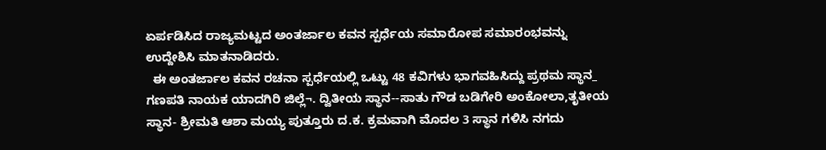ಏರ್ಪಡಿಸಿದ ರಾಜ್ಯಮಟ್ಟದ ಅಂತರ್ಜಾಲ ಕವನ ಸ್ಪರ್ಧೆಯ ಸಮಾರೋಪ ಸಮಾರಂಭವನ್ನು ಉದ್ದೇಶಿಸಿ ಮಾತನಾಡಿದರು.
  ಈ ಅಂತರ್ಜಾಲ ಕವನ ರಚನಾ ಸ್ಪರ್ಧೆಯಲ್ಲಿ ಒಟ್ಟು 48 ಕವಿಗಳು ಭಾಗವಹಿಸಿದ್ದು ಪ್ರಥಮ ಸ್ಥಾನ_ ಗಣಪತಿ ನಾಯಕ ಯಾದಗಿರಿ ಜಿಲ್ಲೆ¬. ದ್ವಿತೀಯ ಸ್ಥಾನ--ಸಾತು ಗೌಡ ಬಡಿಗೇರಿ ಅಂಕೋಲಾ,ತೃತೀಯ ಸ್ಥಾನ- ಶ್ರೀಮತಿ ಆಶಾ ಮಯ್ಯ ಪುತ್ತೂರು ದ.ಕ. ಕ್ರಮವಾಗಿ ಮೊದಲ 3 ಸ್ಥಾನ ಗಳಿಸಿ ನಗದು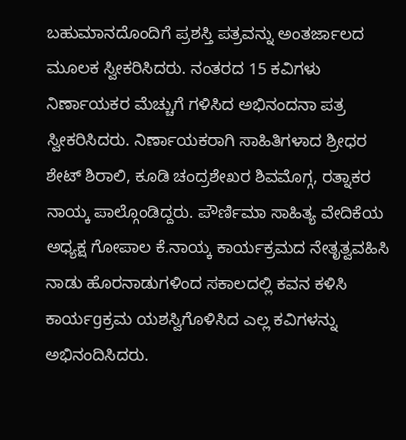ಬಹುಮಾನದೊಂದಿಗೆ ಪ್ರಶಸ್ತಿ ಪತ್ರವನ್ನು ಅಂತರ್ಜಾಲದ ಮೂಲಕ ಸ್ವೀಕರಿಸಿದರು. ನಂತರದ 15 ಕವಿಗಳು ನಿರ್ಣಾಯಕರ ಮೆಚ್ಚುಗೆ ಗಳಿಸಿದ ಅಭಿನಂದನಾ ಪತ್ರ ಸ್ವೀಕರಿಸಿದರು. ನಿರ್ಣಾಯಕರಾಗಿ ಸಾಹಿತಿಗಳಾದ ಶ್ರೀಧರ ಶೇಟ್ ಶಿರಾಲಿ, ಕೂಡಿ ಚಂದ್ರಶೇಖರ ಶಿವಮೊಗ್ಗ, ರತ್ನಾಕರ ನಾಯ್ಕ ಪಾಲ್ಗೊಂಡಿದ್ದರು. ಪೌರ್ಣಿಮಾ ಸಾಹಿತ್ಯ ವೇದಿಕೆಯ ಅಧ್ಯಕ್ಷ ಗೋಪಾಲ ಕೆ.ನಾಯ್ಕ ಕಾರ್ಯಕ್ರಮದ ನೇತೃತ್ವವಹಿಸಿ ನಾಡು ಹೊರನಾಡುಗಳಿಂದ ಸಕಾಲದಲ್ಲಿ ಕವನ ಕಳಿಸಿ ಕಾರ್ಯgಕ್ರಮ ಯಶಸ್ವಿಗೊಳಿಸಿದ ಎಲ್ಲ ಕವಿಗಳನ್ನು ಅಭಿನಂದಿಸಿದರು.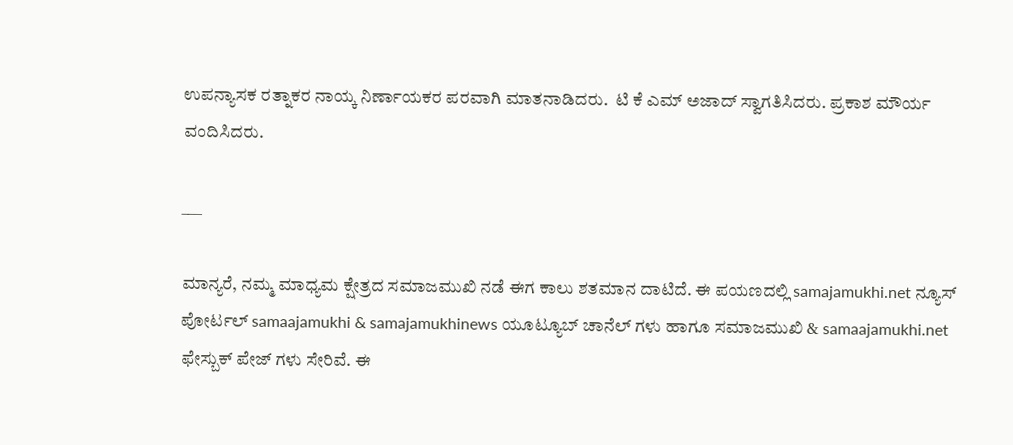ಉಪನ್ಯಾಸಕ ರತ್ನಾಕರ ನಾಯ್ಕ ನಿರ್ಣಾಯಕರ ಪರವಾಗಿ ಮಾತನಾಡಿದರು.  ಟಿ ಕೆ ಎಮ್ ಅಜಾದ್ ಸ್ವಾಗತಿಸಿದರು. ಪ್ರಕಾಶ ಮೌರ್ಯ ವಂದಿಸಿದರು.

___

ಮಾನ್ಯರೆ, ನಮ್ಮ ಮಾಧ್ಯಮ ಕ್ಷೇತ್ರದ ಸಮಾಜಮುಖಿ ನಡೆ ಈಗ ಕಾಲು ಶತಮಾನ ದಾಟಿದೆ. ಈ ಪಯಣದಲ್ಲಿ samajamukhi.net ನ್ಯೂಸ್ ಪೋರ್ಟಲ್ samaajamukhi & samajamukhinews ಯೂಟ್ಯೂಬ್ ಚಾನೆಲ್ ಗಳು ಹಾಗೂ ಸಮಾಜಮುಖಿ & samaajamukhi.net ಫೇಸ್ಬುಕ್ ಪೇಜ್ ಗಳು ಸೇರಿವೆ. ಈ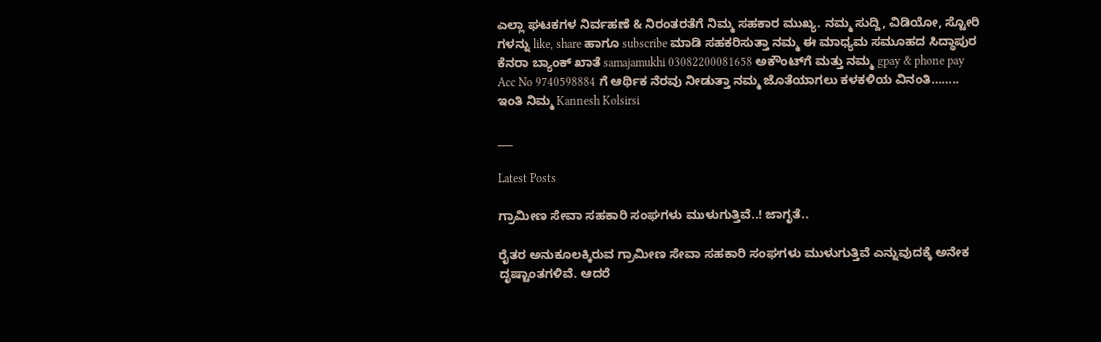ಎಲ್ಲಾ ಘಟಕಗಳ ನಿರ್ವಹಣೆ & ನಿರಂತರತೆಗೆ ನಿಮ್ಮ ಸಹಕಾರ ಮುಖ್ಯ. ನಮ್ಮ ಸುದ್ದಿ, ವಿಡಿಯೋ, ಸ್ಟೋರಿ ಗಳನ್ನು like, share ಹಾಗೂ subscribe ಮಾಡಿ ಸಹಕರಿಸುತ್ತಾ ನಮ್ಮ ಈ ಮಾಧ್ಯಮ ಸಮೂಹದ ಸಿದ್ಧಾಪುರ ಕೆನರಾ ಬ್ಯಾಂಕ್ ಖಾತೆ samajamukhi 03082200081658 ಅಕೌಂಟ್‌ಗೆ ಮತ್ತು ನಮ್ಮ gpay & phone pay Acc No 9740598884 ಗೆ ಆರ್ಥಿಕ ನೆರವು ನೀಡುತ್ತಾ ನಮ್ಮ ಜೊತೆಯಾಗಲು ಕಳಕಳಿಯ ವಿನಂತಿ…….. ಇಂತಿ ನಿಮ್ಮ Kannesh Kolsirsi

___

Latest Posts

ಗ್ರಾಮೀಣ ಸೇವಾ ಸಹಕಾರಿ ಸಂಘಗಳು ಮುಳುಗುತ್ತಿವೆ..! ಜಾಗೃತೆ..

ರೈತರ ಅನುಕೂಲಕ್ಕಿರುವ ಗ್ರಾಮೀಣ ಸೇವಾ ಸಹಕಾರಿ ಸಂಘಗಳು ಮುಳುಗುತ್ತಿವೆ ಎನ್ನುವುದಕ್ಕೆ ಅನೇಕ ದೃಷ್ಟಾಂತಗಳಿವೆ. ಆದರೆ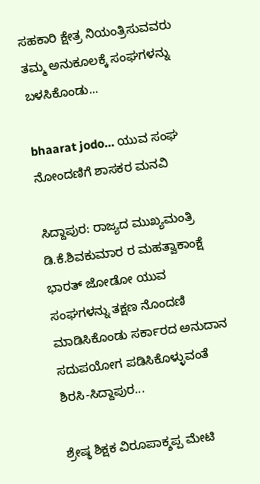ಸಹಕಾರಿ ಕ್ಷೇತ್ರ ನಿಯಂತ್ರಿಸುವವರು ತಮ್ಮ ಅನುಕೂಲಕ್ಕೆ ಸಂಘಗಳನ್ನು ಬಳಸಿಕೊಂಡು...

bhaarat jodo… ಯುವ ಸಂಘ ನೋಂದಣಿಗೆ ಶಾಸಕರ ಮನವಿ

ಸಿದ್ದಾಪುರ: ರಾಜ್ಯದ ಮುಖ್ಯಮಂತ್ರಿ ಡಿ.ಕೆ.ಶಿವಕುಮಾರ ರ ಮಹತ್ವಾಕಾಂಕ್ಷೆ ಭಾರತ್ ಜೋಡೋ ಯುವ ಸಂಘಗಳನ್ನು ತಕ್ಷಣ ನೊಂದಣಿ ಮಾಡಿಸಿಕೊಂಡು ಸರ್ಕಾರದ ಅನುದಾನ ಸದುಪಯೋಗ ಪಡಿಸಿಕೊಳ್ಳುವಂತೆ ಶಿರಸಿ-ಸಿದ್ದಾಪುರ...

ಶ್ರೇಷ್ಠ ಶಿಕ್ಷಕ ವಿರೂಪಾಕ್ಶಪ್ಪ ಮೇಟಿ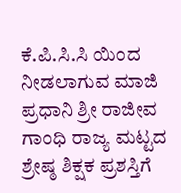ಕೆ.ಪಿ.ಸಿ.ಸಿ ಯಿಂದ ನೀಡಲಾಗುವ ಮಾಜಿ ಪ್ರಧಾನಿ ಶ್ರೀ ರಾಜೀವ ಗಾಂಧಿ ರಾಜ್ಯ ಮಟ್ಟದ ಶ್ರೇಷ್ಠ ಶಿಕ್ಷಕ ಪ್ರಶಸ್ತಿಗೆ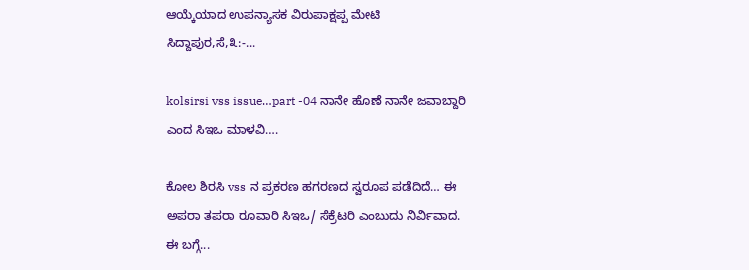ಆಯ್ಕೆಯಾದ ಉಪನ್ಯಾಸಕ ವಿರುಪಾಕ್ಷಪ್ಪ ಮೇಟಿ ಸಿದ್ದಾಪುರ,ಸೆ,೩:-...

kolsirsi vss issue…part -04 ನಾನೇ ಹೊಣೆ ನಾನೇ ಜವಾಬ್ದಾರಿ ಎಂದ ಸಿಇಒ ಮಾಳವಿ….

ಕೋಲ ಶಿರಸಿ vss ನ ಪ್ರಕರಣ ಹಗರಣದ ಸ್ವರೂಪ ಪಡೆದಿದೆ… ಈ ಅಪರಾ ತಪರಾ ರೂವಾರಿ ಸಿಇಒ/ ಸೆಕ್ರೆಟರಿ ಎಂಬುದು ನಿರ್ವಿವಾದ. ಈ ಬಗ್ಗೆ...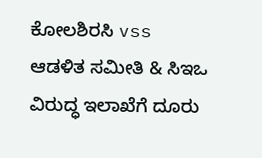ಕೋಲಶಿರಸಿ vss ಆಡಳಿತ ಸಮೀತಿ & ಸಿಇಒ ವಿರುದ್ಧ ಇಲಾಖೆಗೆ ದೂರು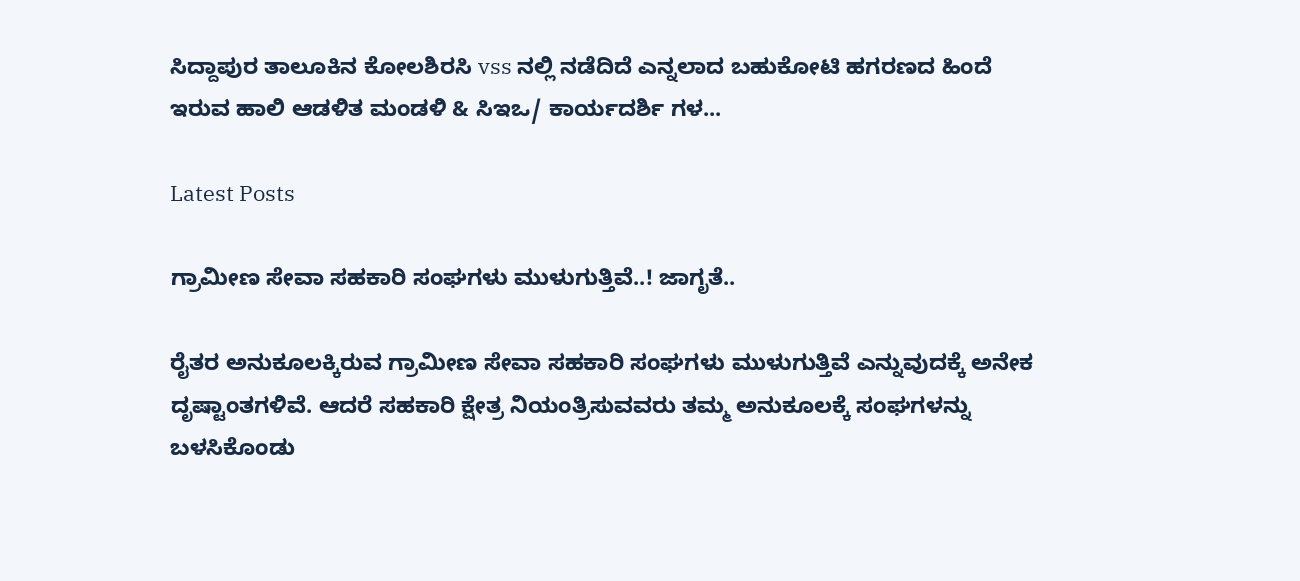ಸಿದ್ದಾಪುರ ತಾಲೂಕಿನ ಕೋಲಶಿರಸಿ vss ನಲ್ಲಿ ನಡೆದಿದೆ ಎನ್ನಲಾದ ಬಹುಕೋಟಿ ಹಗರಣದ ಹಿಂದೆ ಇರುವ ಹಾಲಿ ಆಡಳಿತ ಮಂಡಳಿ & ಸಿಇಒ/ ಕಾರ್ಯದರ್ಶಿ ಗಳ...

Latest Posts

ಗ್ರಾಮೀಣ ಸೇವಾ ಸಹಕಾರಿ ಸಂಘಗಳು ಮುಳುಗುತ್ತಿವೆ..! ಜಾಗೃತೆ..

ರೈತರ ಅನುಕೂಲಕ್ಕಿರುವ ಗ್ರಾಮೀಣ ಸೇವಾ ಸಹಕಾರಿ ಸಂಘಗಳು ಮುಳುಗುತ್ತಿವೆ ಎನ್ನುವುದಕ್ಕೆ ಅನೇಕ ದೃಷ್ಟಾಂತಗಳಿವೆ. ಆದರೆ ಸಹಕಾರಿ ಕ್ಷೇತ್ರ ನಿಯಂತ್ರಿಸುವವರು ತಮ್ಮ ಅನುಕೂಲಕ್ಕೆ ಸಂಘಗಳನ್ನು ಬಳಸಿಕೊಂಡು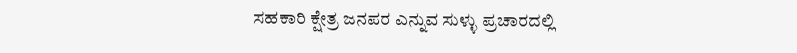ಸಹಕಾರಿ ಕ್ಷೇತ್ರ ಜನಪರ ಎನ್ನುವ ಸುಳ್ಳು ಪ್ರಚಾರದಲ್ಲಿ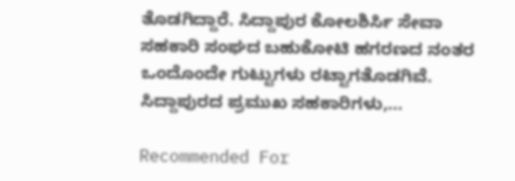ತೊಡಗಿದ್ದಾರೆ. ಸಿದ್ದಾಪುರ ಕೋಲಶಿರ್ಸಿ ಸೇವಾ ಸಹಕಾರಿ ಸಂಘದ ಬಹುಕೋಟಿ ಹಗರಣದ ನಂತರ ಒಂದೊಂದೇ ಗುಟ್ಟುಗಳು ರಟ್ಟಾಗತೊಡಗಿವೆ. ಸಿದ್ದಾಪುರದ ಪ್ರಮುಖ ಸಹಕಾರಿಗಳು,...

Recommended For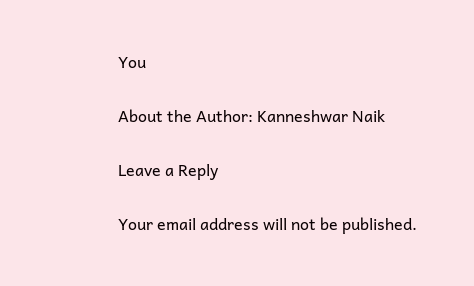You

About the Author: Kanneshwar Naik

Leave a Reply

Your email address will not be published.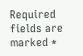Required fields are marked *